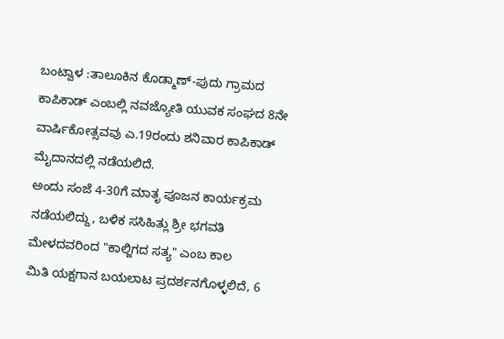ಬಂಟ್ವಾಳ :ತಾಲೂಕಿನ ಕೊಡ್ಮಾಣ್-ಪುದು ಗ್ರಾಮದ ಕಾಪಿಕಾಡ್ ಎಂಬಲ್ಲಿ ನವಜ್ಯೋತಿ ಯುವಕ ಸಂಘದ 8ನೇ ವಾರ್ಷಿಕೋತ್ಸವವು ಎ.19ರಂದು ಶನಿವಾರ ಕಾಪಿಕಾಡ್ ಮೈದಾನದಲ್ಲಿ ನಡೆಯಲಿದೆ.
ಅಂದು ಸಂಜೆ 4-30ಗೆ ಮಾತೃ ಪೂಜನ ಕಾರ್ಯಕ್ರಮ ನಡೆಯಲಿದ್ದು, ಬಳಿಕ ಸಸಿಹಿತ್ಲು ಶ್ರೀ ಭಗವತಿ ಮೇಳದವರಿಂದ "ಕಾಲ್ಜಿಗದ ಸತ್ಯ" ಎಂಬ ಕಾಲ
ಮಿತಿ ಯಕ್ಷಗಾನ ಬಯಲಾಟ ಪ್ರದರ್ಶನಗೊಳ್ಳಲಿದೆ, 6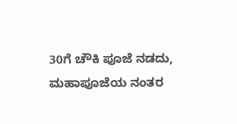30ಗೆ ಚೌಕಿ ಪೂಜೆ ನಡದು, ಮಹಾಪೂಜೆಯ ನಂತರ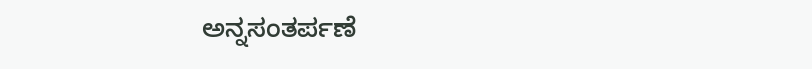ಅನ್ನಸಂತರ್ಪಣೆ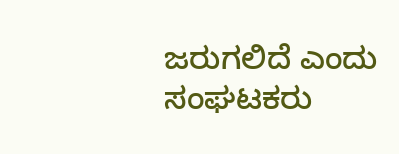ಜರುಗಲಿದೆ ಎಂದು ಸಂಘಟಕರು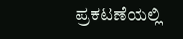ಪ್ರಕಟಣೆಯಲ್ಲಿ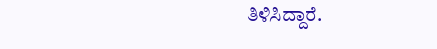ತಿಳಿಸಿದ್ದಾರೆ.